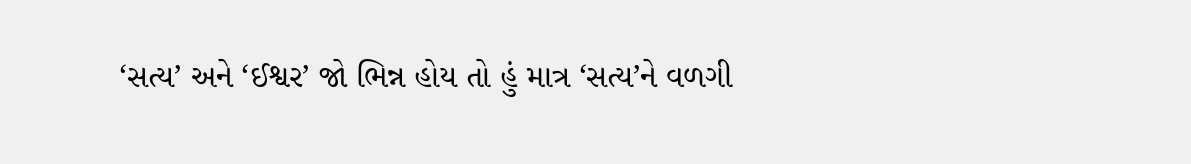‘સત્ય’ અને ‘ઈશ્વર’ જો ભિન્ન હોય તો હું માત્ર ‘સત્ય’ને વળગી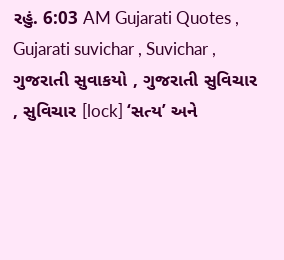રહું. 6:03 AM Gujarati Quotes , Gujarati suvichar , Suvichar , ગુજરાતી સુવાકયો , ગુજરાતી સુવિચાર , સુવિચાર [lock] ‘સત્ય’ અને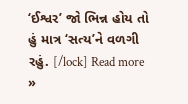‘ઈશ્વર’ જો ભિન્ન હોય તો હું માત્ર ‘સત્ય’ને વળગી રહું. [/lock] Read more »